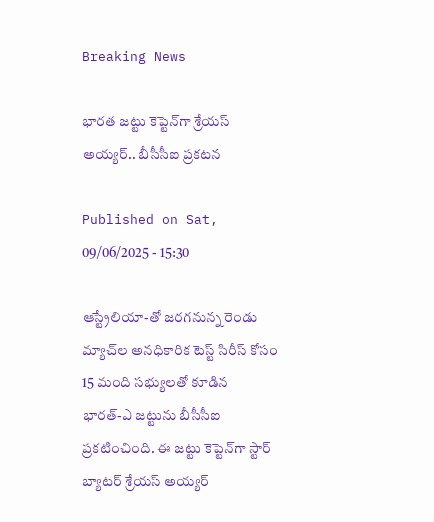Breaking News

భారత జట్టు కెప్టెన్‌గా శ్రేయస్ అయ్యర్‌.. బీసీసీఐ ప్రకటన

Published on Sat, 09/06/2025 - 15:30

ఆస్ట్రేలియా-తో జరగనున్న రెండు మ్యాచ్‌ల అనధికారిక టెస్ట్ సిరీస్ కోసం 15 మంది సభ్యులతో కూడిన భారత్‌-ఎ జట్టును బీసీసీఐ ప్రకటించింది. ఈ జట్టు కెప్టెన్‌గా స్టార్ బ్యాటర్ శ్రేయస్ అయ్యర్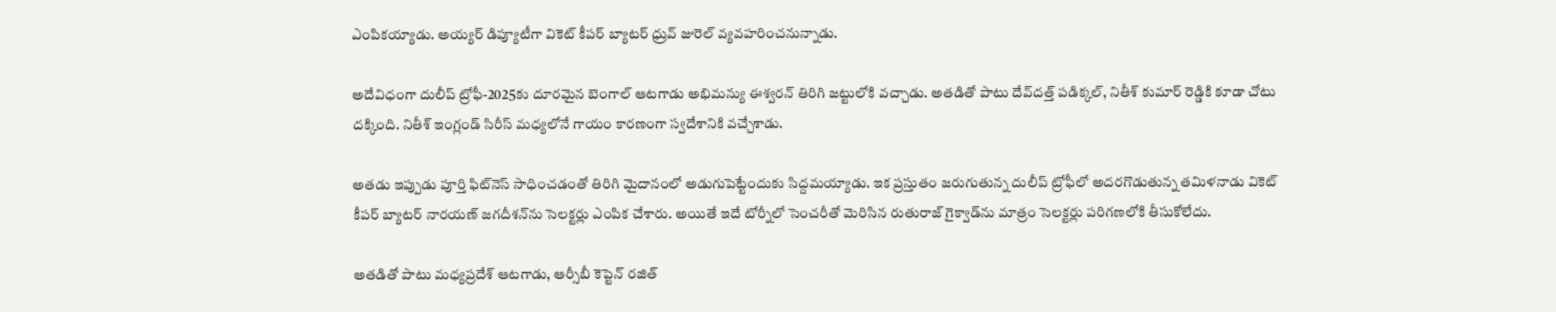ఎంపికయ్యాడు. అయ్యర్ డిప్యూటీగా వికెట్ కీపర్ బ్యాటర్ ధ్రువ్ జురెల్ వ్యవహరించనున్నాడు.

అదేవిధంగా దులీప్ ట్రోఫీ-2025కు దూరమైన బెంగాల్ ఆటగాడు అభిమన్యు ఈశ్వరన్ తిరిగి జట్టులోకి వచ్చాడు. అతడితో పాటు దేవ్‌దత్త్ పడిక్కల్‌, నితీశ్ కుమార్ రెడ్డికి కూడా చోటు దక్కింది. నితీశ్ ఇంగ్లండ్ సిరీస్ మధ్యలోనే గాయం కారణంగా స్వదేశానికి వచ్చేశాడు.

అతడు ఇప్పుడు పూర్తి ఫిట్‌నెస్ సాధించడంతో తిరిగి మైదానంలో అడుగుపెట్టేందుకు సిద్దమయ్యాడు. ఇక ప్రస్తుతం జరుగుతున్న దులీప్ ట్రోఫీలో అదరగొడుతున్న తమిళనాడు వికెట్ కీపర్ బ్యాటర్ నారయణ్ జగదీశన్‌ను సెలక్టర్లు ఎంపిక చేశారు. అయితే ఇదే టోర్నీలో సెంచ‌రీతో మెరిసిన రుతురాజ్ గైక్వాడ్‌ను మాత్రం సెల‌క్ట‌ర్లు ప‌రిగణ‌లోకి తీసుకోలేదు.

అత‌డితో పాటు మ‌ధ్య‌ప్ర‌దేశ్ ఆట‌గాడు, ఆర్సీబీ కెప్టెన్ ర‌జిత్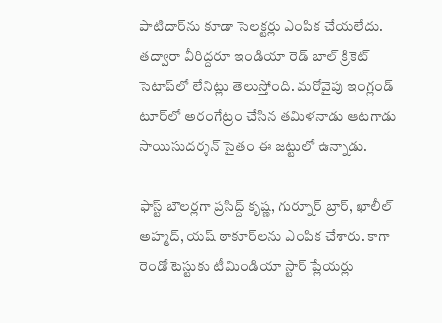పాటిదార్‌ను కూడా సెల‌క్ట‌ర్లు ఎంపిక చేయ‌లేదు. తద్వారా వీరిద్ద‌రూ ఇండియా రెడ్ బాల్ క్రికెట్ సెటాప్‌లో లేనిట్లు తెలుస్తోంది. మ‌రోవైపు ఇంగ్లండ్ టూర్‌లో అరంగేట్రం చేసిన త‌మిళ‌నాడు ఆట‌గాడు సాయిసుద‌ర్శ‌న్ సైతం ఈ జ‌ట్టులో ఉన్నాడు.

ఫాస్ట్ బౌల‌ర్ల‌గా ప్ర‌సిద్ద్ కృష్ణ, గుర్నూర్ బ్రార్, ఖాలీల్ అహ్మద్, యష్ ఠాకూర్‌లను ఎంపిక చేశారు. కాగా రెండో టెస్టుకు టీమిండియా స్టార్ ప్లేయర్లు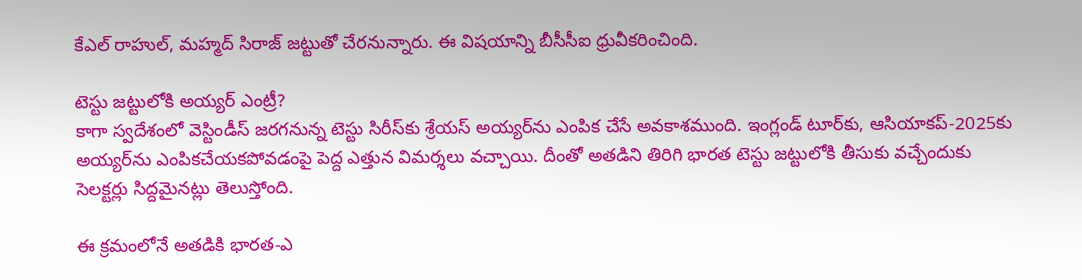కేఎల్ రాహుల్‌, మహ్మద్ సిరాజ్ జట్టుతో చేరనున్నారు. ఈ విషయాన్ని బీసీసీఐ ధ్రువీకరించింది.

టెస్టు జట్టులోకి అయ్యర్ ఎంట్రీ?
కాగా స్వ‌దేశంలో వెస్టిండీస్ జ‌ర‌గ‌నున్న టెస్టు సిరీస్‌కు శ్రేయ‌స్ అయ్య‌ర్‌ను ఎంపిక చేసే అవ‌కాశ‌ముంది. ఇంగ్లండ్ టూర్‌కు, ఆసియాక‌ప్‌-2025కు అయ్య‌ర్‌ను ఎంపికచేయ‌క‌పోవ‌డంపై పెద్ద ఎత్తున విమ‌ర్శ‌లు వ‌చ్చాయి. దీంతో అత‌డిని తిరిగి భార‌త టెస్టు జ‌ట్టులోకి తీసుకు వ‌చ్చేందుకు సెల‌క్ట‌ర్లు సిద్ద‌మైన‌ట్లు తెలుస్తోంది.

ఈ క్ర‌మంలోనే అత‌డికి భార‌త‌-ఎ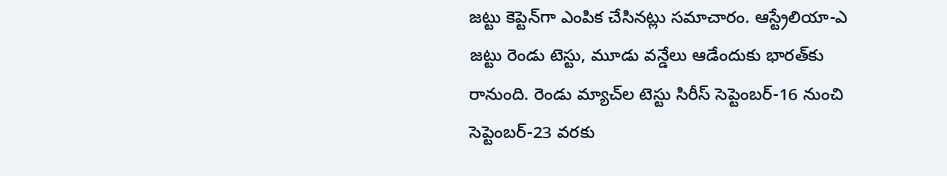జ‌ట్టు కెప్టెన్‌గా ఎంపిక చేసిన‌ట్లు స‌మాచారం. ఆస్ట్రేలియా-ఎ జ‌ట్టు రెండు టెస్టు, మూడు వ‌న్డేలు ఆడేందుకు భార‌త్‌కు రానుంది. రెండు మ్యాచ్‌ల టెస్టు సిరీస్ సెప్టెంబ‌ర్‌-16 నుంచి సెప్టెంబ‌ర్-23 వ‌ర‌కు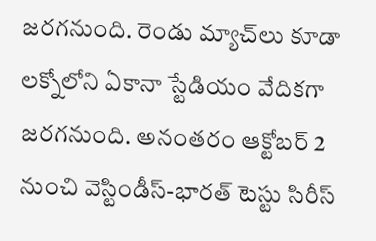జ‌ర‌గ‌నుంది. రెండు మ్యాచ్‌లు కూడా ల‌క్నోలోని ఏకానా స్టేడియం వేదిక‌గా జ‌ర‌గ‌నుంది. అనంత‌రం ఆక్టోబ‌ర్ 2 నుంచి వెస్టిండీస్‌-భార‌త్ టెస్టు సిరీస్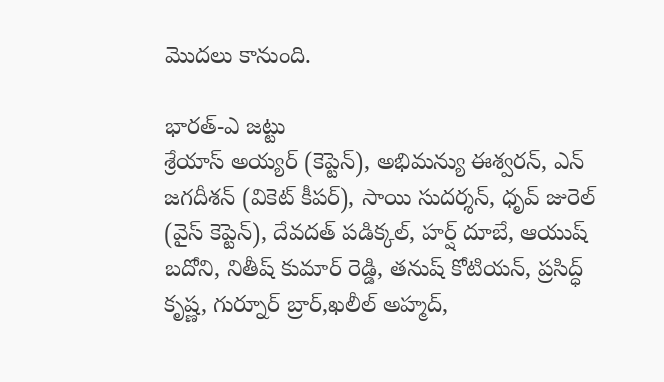మొద‌లు కానుంది.

భారత్‌-ఎ జట్టు
శ్రేయాస్ అయ్యర్ (కెప్టెన్‌), అభిమన్యు ఈశ్వరన్, ఎన్ జగదీశన్ (వికెట్ కీపర్‌), సాయి సుదర్శన్, ధృవ్ జురెల్ (వైస్ కెప్టెన్‌), దేవదత్ పడిక్కల్, హర్ష్ దూబే, ఆయుష్ బదోని, నితీష్ కుమార్ రెడ్డి, తనుష్ కోటియన్, ప్రసిద్ధ్ కృష్ణ, గుర్నూర్ బ్రార్‌,ఖలీల్ అహ్మద్,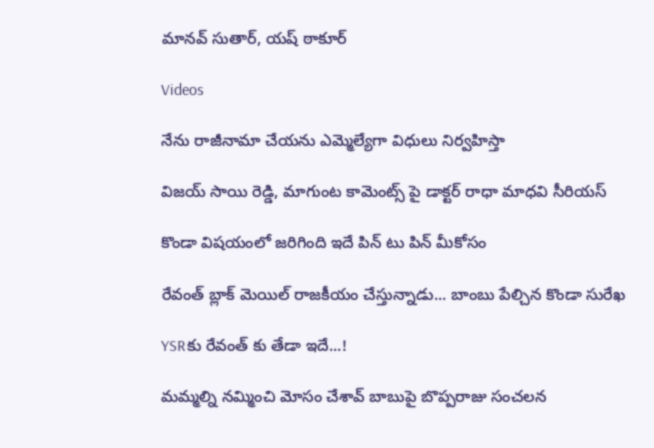మానవ్ సుతార్, యష్ ఠాకూర్

Videos

నేను రాజీనామా చేయను ఎమ్మెల్యేగా విధులు నిర్వహిస్తా

విజయ్ సాయి రెడ్డి, మాగుంట కామెంట్స్ పై డాక్టర్ రాధా మాధవి సీరియస్

కొండా విషయంలో జరిగింది ఇదే పిన్ టు పిన్ మీకోసం

రేవంత్ బ్లాక్ మెయిల్ రాజకీయం చేస్తున్నాడు... బాంబు పేల్చిన కొండా సురేఖ

YSRకు రేవంత్ కు తేడా ఇదే...!

మమ్మల్ని నమ్మించి మోసం చేశావ్ బాబుపై బొప్పరాజు సంచలన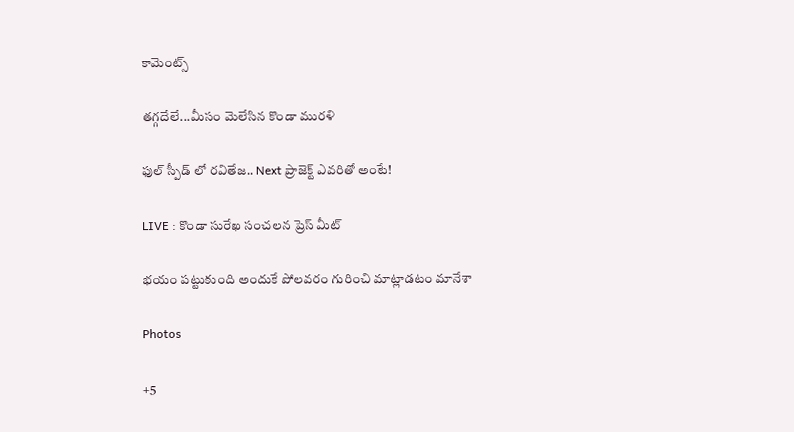కామెంట్స్

తగ్గదేలే...మీసం మెలేసిన కొండా మురళి

ఫుల్ స్పీడ్ లో రవితేజ.. Next ప్రాజెక్ట్ ఎవరితో అంటే!

LIVE : కొండా సురేఖ సంచలన ప్రెస్ మీట్

భయం పట్టుకుంది అందుకే పోలవరం గురించి మాట్లాడటం మానేశా

Photos

+5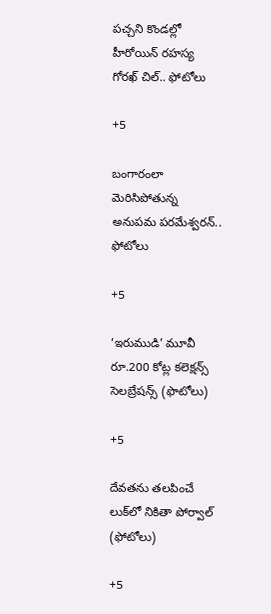పచ్చని కొండల్లో హీరోయిన్ రహస్య గోరఖ్ చిల్.. ఫోటోలు

+5

బంగారంలా మెరిసిపోతున్న అనుపమ పరమేశ్వరన్.. ఫోటోలు

+5

‘ఇరుముడి’ మూవీ రూ.200 కోట్ల కలెక్షన్స్ సెలబ్రేషన్స్ (ఫొటోలు)

+5

దేవతను తలపించే లుక్‌లో నికితా పోర్వాల్‌ (ఫోటోలు)

+5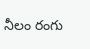నీలం రంగు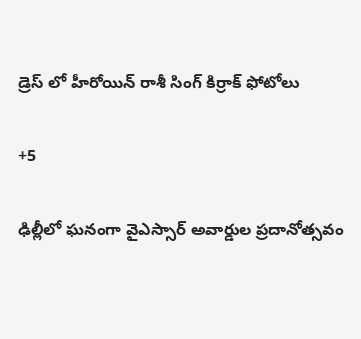డ్రెస్ లో హీరోయిన్ రాశీ సింగ్ కిర్రాక్ ఫోటోలు

+5

ఢిల్లీలో ఘనంగా వైఎస్సార్‌ అవార్డుల ప్రదానోత్సవం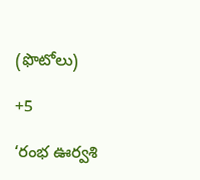(ఫొటోలు)

+5

‘రంభ ఊర్వశి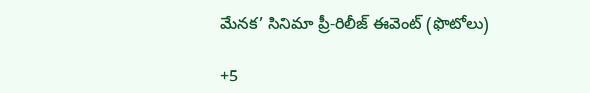మేనక’ సినిమా ప్రీ-రిలీజ్ ఈవెంట్‌ (ఫొటోలు)

+5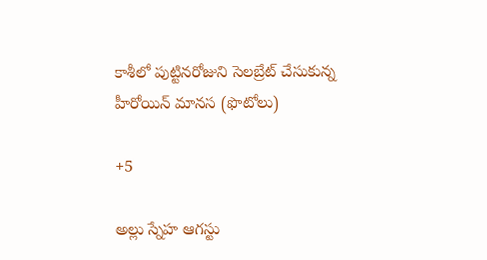కాశీలో పుట్టినరోజుని సెలబ్రేట్ చేసుకున్న హీరోయిన్ మానస (ఫొటోలు)

+5

అల్లు స్నేహ ఆగస్టు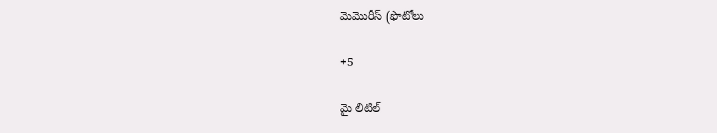మెమొరీస్ (ఫొటోలు

+5

మై లిటిల్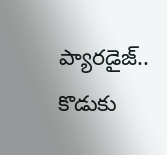ప్యారడైజ్‌.. కొడుకు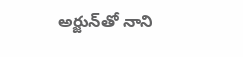అర్జున్‌తో నాని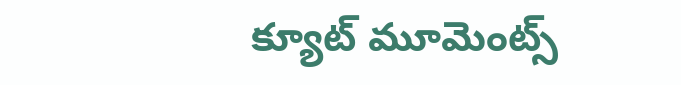క్యూట్ మూమెంట్స్‌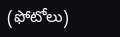(ఫోటోలు)